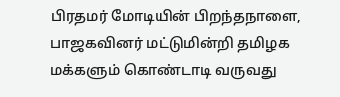பிரதமர் மோடியின் பிறந்தநாளை, பாஜகவினர் மட்டுமின்றி தமிழக மக்களும் கொண்டாடி வருவது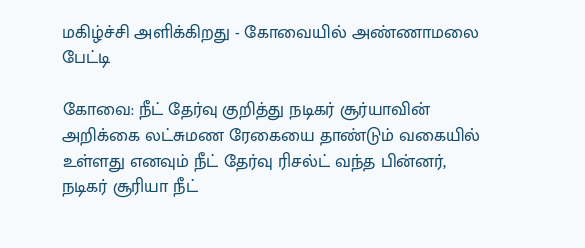மகிழ்ச்சி அளிக்கிறது - கோவையில் அண்ணாமலை பேட்டி

கோவை: நீட் தேர்வு குறித்து நடிகர் சூர்யாவின் அறிக்கை லட்சுமண ரேகையை தாண்டும் வகையில் உள்ளது எனவும் நீட் தேர்வு ரிசல்ட் வந்த பின்னர், நடிகர் சூரியா நீட்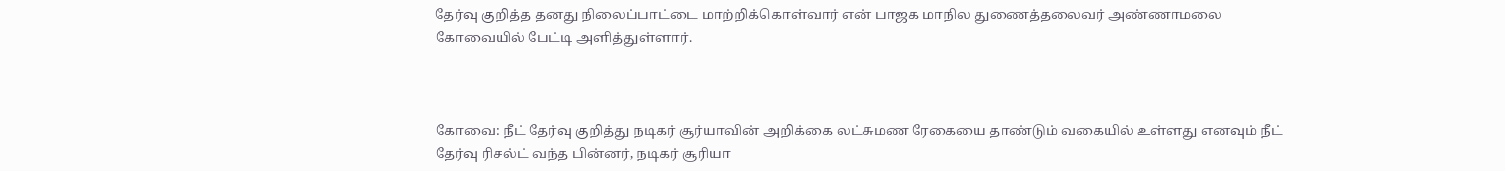தேர்வு குறித்த தனது நிலைப்பாட்டை மாற்றிக்கொள்வார் என் பாஜக மாநில துணைத்தலைவர் அண்ணாமலை கோவையில் பேட்டி அளித்துள்ளார்.



கோவை: நீட் தேர்வு குறித்து நடிகர் சூர்யாவின் அறிக்கை லட்சுமண ரேகையை தாண்டும் வகையில் உள்ளது எனவும் நீட் தேர்வு ரிசல்ட் வந்த பின்னர், நடிகர் சூரியா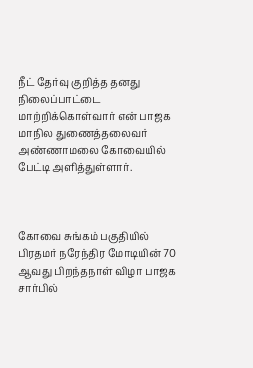நீட் தேர்வு குறித்த தனது நிலைப்பாட்டை மாற்றிக்கொள்வார் என் பாஜக மாநில துணைத்தலைவர் அண்ணாமலை கோவையில் பேட்டி அளித்துள்ளார்.



கோவை சுங்கம் பகுதியில் பிரதமர் நரேந்திர மோடியின் 70 ஆவது பிறந்தநாள் விழா பாஜக சார்பில்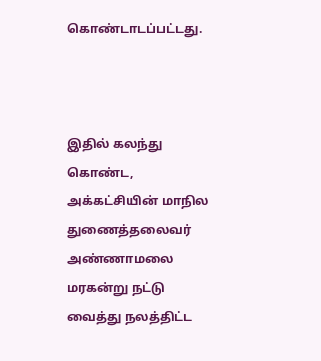கொண்டாடப்பட்டது.



இதில் கலந்து கொண்ட, அக்கட்சியின் மாநில துணைத்தலைவர் அண்ணாமலை மரகன்று நட்டு வைத்து நலத்திட்ட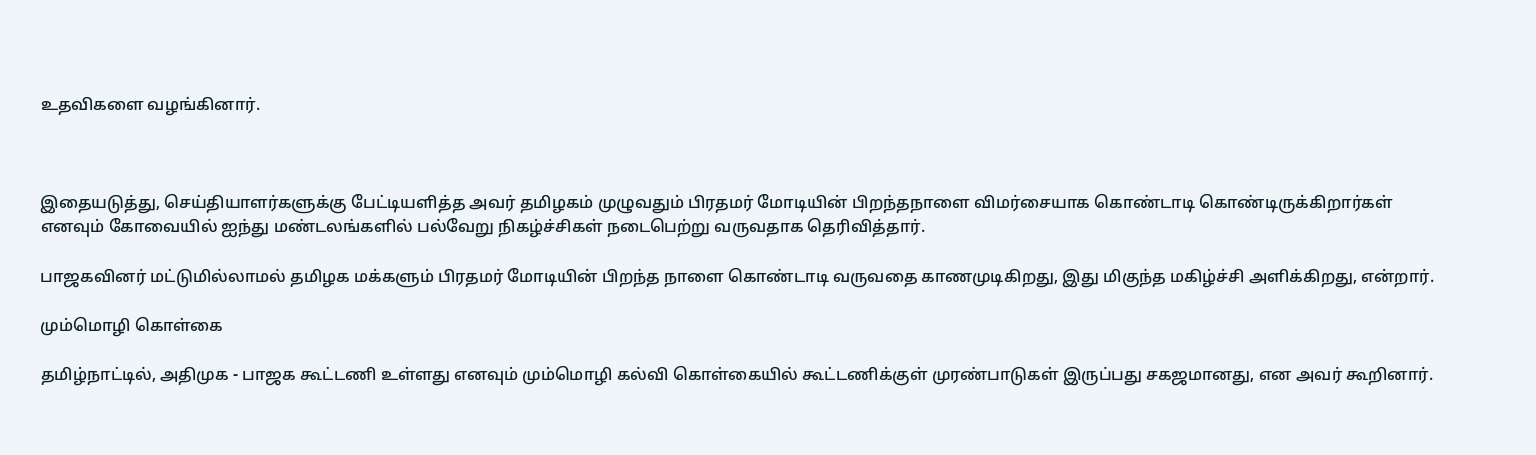உதவிகளை வழங்கினார்.



இதையடுத்து, செய்தியாளர்களுக்கு பேட்டியளித்த அவர் தமிழகம் முழுவதும் பிரதமர் மோடியின் பிறந்தநாளை விமர்சையாக கொண்டாடி கொண்டிருக்கிறார்கள் எனவும் கோவையில் ஐந்து மண்டலங்களில் பல்வேறு நிகழ்ச்சிகள் நடைபெற்று வருவதாக தெரிவித்தார்.

பாஜகவினர் மட்டுமில்லாமல் தமிழக மக்களும் பிரதமர் மோடியின் பிறந்த நாளை கொண்டாடி வருவதை காணமுடிகிறது, இது மிகுந்த மகிழ்ச்சி அளிக்கிறது, என்றார்.

மும்மொழி கொள்கை

தமிழ்நாட்டில், அதிமுக - பாஜக கூட்டணி உள்ளது எனவும் மும்மொழி கல்வி கொள்கையில் கூட்டணிக்குள் முரண்பாடுகள் இருப்பது சகஜமானது, என அவர் கூறினார்.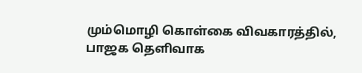மும்மொழி கொள்கை விவகாரத்தில், பாஜக தெளிவாக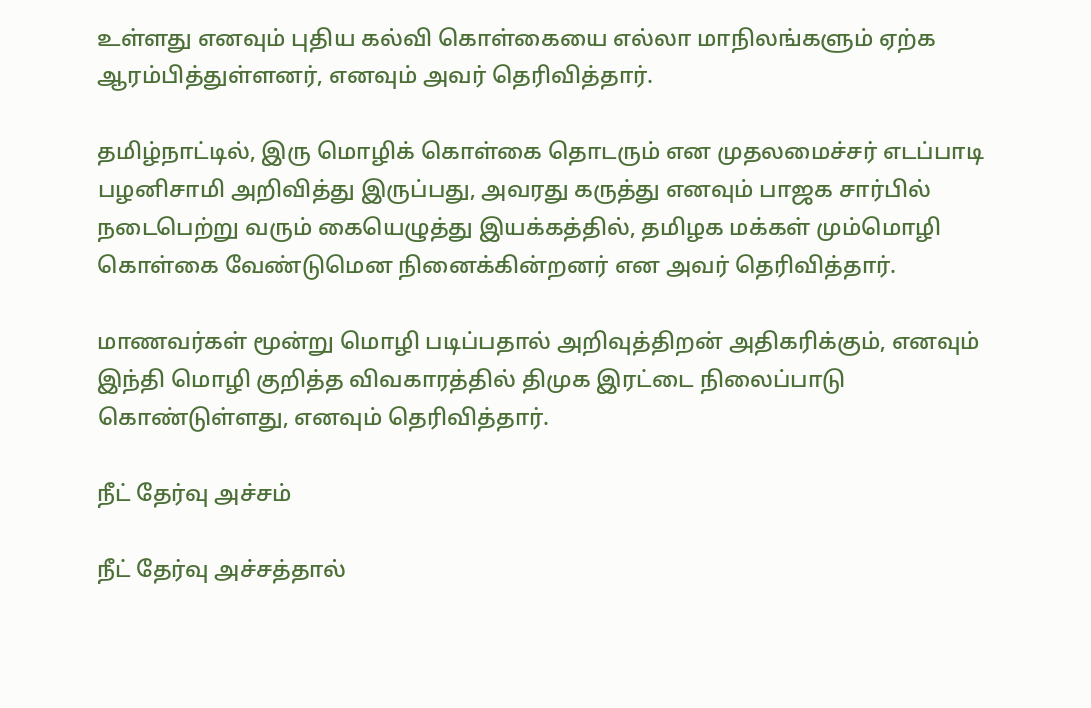உள்ளது எனவும் புதிய கல்வி கொள்கையை எல்லா மாநிலங்களும் ஏற்க ஆரம்பித்துள்ளனர், எனவும் அவர் தெரிவித்தார்.

தமிழ்நாட்டில், இரு மொழிக் கொள்கை தொடரும் என முதலமைச்சர் எடப்பாடி பழனிசாமி அறிவித்து இருப்பது, அவரது கருத்து எனவும் பாஜக சார்பில் நடைபெற்று வரும் கையெழுத்து இயக்கத்தில், தமிழக மக்கள் மும்மொழி கொள்கை வேண்டுமென நினைக்கின்றனர் என அவர் தெரிவித்தார்.

மாணவர்கள் மூன்று மொழி படிப்பதால் அறிவுத்திறன் அதிகரிக்கும், எனவும் இந்தி மொழி குறித்த விவகாரத்தில் திமுக இரட்டை நிலைப்பாடு கொண்டுள்ளது, எனவும் தெரிவித்தார்.

நீட் தேர்வு அச்சம்

நீட் தேர்வு அச்சத்தால்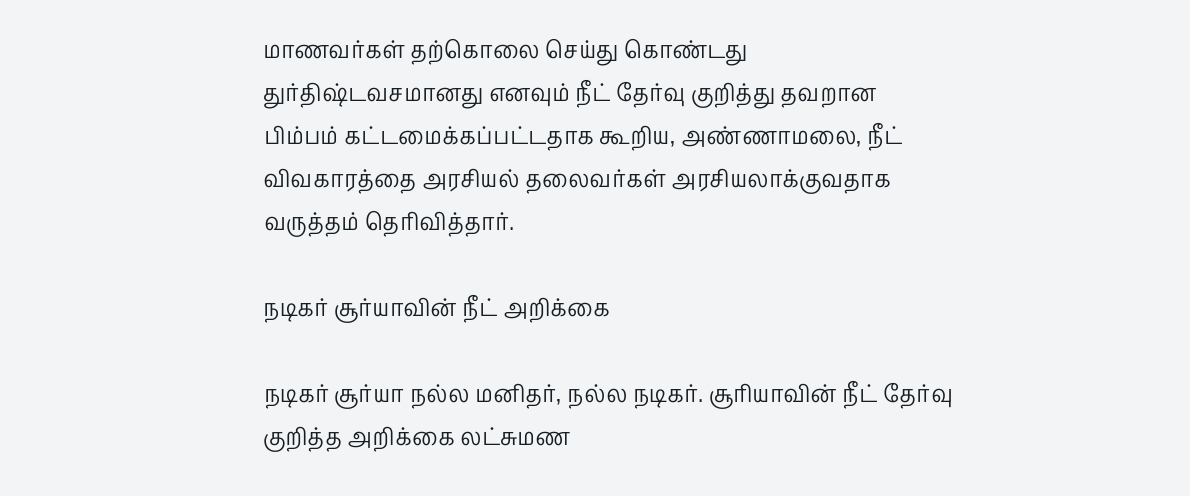மாணவர்கள் தற்கொலை செய்து கொண்டது துர்திஷ்டவசமானது எனவும் நீட் தேர்வு குறித்து தவறான பிம்பம் கட்டமைக்கப்பட்டதாக கூறிய, அண்ணாமலை, நீட் விவகாரத்தை அரசியல் தலைவர்கள் அரசியலாக்குவதாக வருத்தம் தெரிவித்தார்.

நடிகர் சூர்யாவின் நீட் அறிக்கை

நடிகர் சூர்யா நல்ல மனிதர், நல்ல நடிகர். சூரியாவின் நீட் தேர்வு குறித்த அறிக்கை லட்சுமண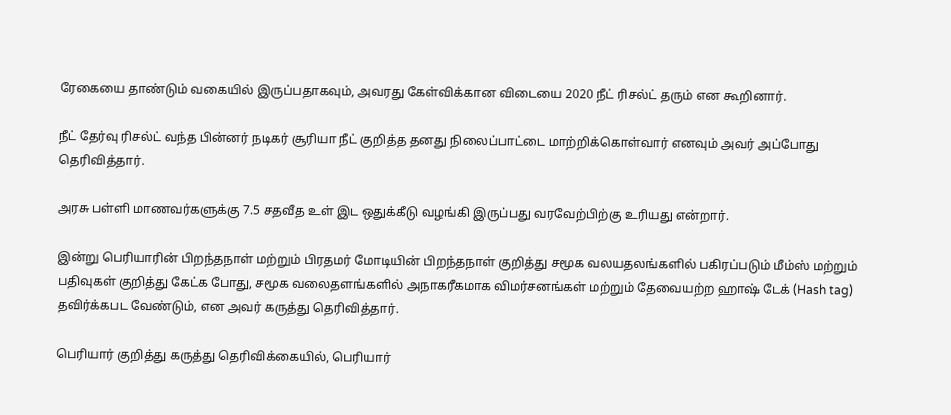ரேகையை தாண்டும் வகையில் இருப்பதாகவும், அவரது கேள்விக்கான விடையை 2020 நீட் ரிசல்ட் தரும் என கூறினார்.

நீட் தேர்வு ரிசல்ட் வந்த பின்னர் நடிகர் சூரியா நீட் குறித்த தனது நிலைப்பாட்டை மாற்றிக்கொள்வார் எனவும் அவர் அப்போது தெரிவித்தார்.

அரசு பள்ளி மாணவர்களுக்கு 7.5 சதவீத உள் இட ஒதுக்கீடு வழங்கி இருப்பது வரவேற்பிற்கு உரியது என்றார்.

இன்று பெரியாரின் பிறந்தநாள் மற்றும் பிரதமர் மோடியின் பிறந்தநாள் குறித்து சமூக வலயதலங்களில் பகிரப்படும் மீம்ஸ் மற்றும் பதிவுகள் குறித்து கேட்க போது, சமூக வலைதளங்களில் அநாகரீகமாக விமர்சனங்கள் மற்றும் தேவையற்ற ஹாஷ் டேக் (Hash tag) தவிர்க்கபட வேண்டும், என அவர் கருத்து தெரிவித்தார்.

பெரியார் குறித்து கருத்து தெரிவிக்கையில், பெரியார்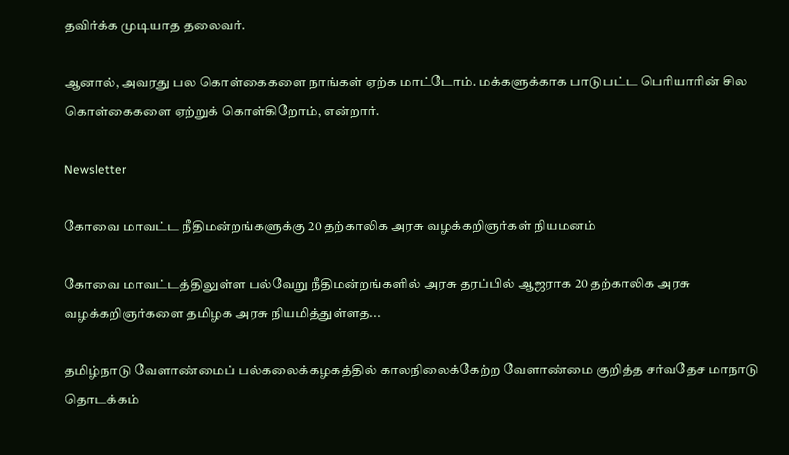தவிர்க்க முடியாத தலைவர்.

ஆனால், அவரது பல கொள்கைகளை நாங்கள் ஏற்க மாட்டோம். மக்களுக்காக பாடுபட்ட பெரியாரின் சில கொள்கைகளை ஏற்றுக் கொள்கிறோம், என்றார்.

Newsletter

கோவை மாவட்ட நீதிமன்றங்களுக்கு 20 தற்காலிக அரசு வழக்கறிஞர்கள் நியமனம்

கோவை மாவட்டத்திலுள்ள பல்வேறு நீதிமன்றங்களில் அரசு தரப்பில் ஆஜராக 20 தற்காலிக அரசு வழக்கறிஞர்களை தமிழக அரசு நியமித்துள்ளத...

தமிழ்நாடு வேளாண்மைப் பல்கலைக்கழகத்தில் காலநிலைக்கேற்ற வேளாண்மை குறித்த சர்வதேச மாநாடு தொடக்கம்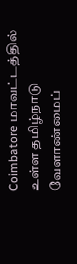Coimbatore மாவட்டத்தில் உள்ள தமிழ்நாடு வேளாண்மைப்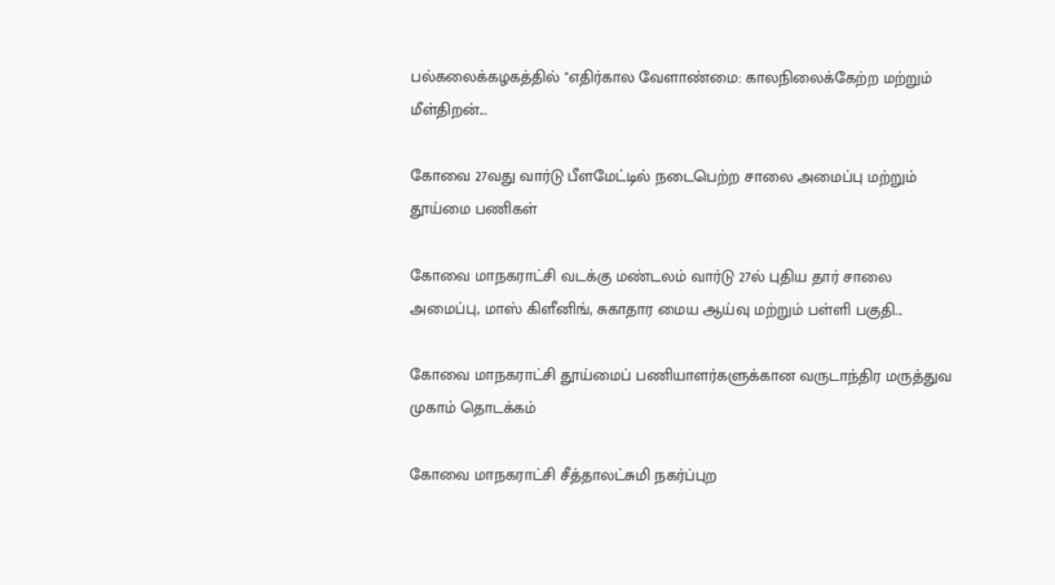பல்கலைக்கழகத்தில் "எதிர்கால வேளாண்மை: காலநிலைக்கேற்ற மற்றும் மீள்திறன்...

கோவை 27வது வார்டு பீளமேட்டில் நடைபெற்ற சாலை அமைப்பு மற்றும் தூய்மை பணிகள்

கோவை மாநகராட்சி வடக்கு மண்டலம் வார்டு 27ல் புதிய தார் சாலை அமைப்பு, மாஸ் கிளீனிங், சுகாதார மைய ஆய்வு மற்றும் பள்ளி பகுதி...

கோவை மாநகராட்சி தூய்மைப் பணியாளர்களுக்கான வருடாந்திர மருத்துவ முகாம் தொடக்கம்

கோவை மாநகராட்சி சீத்தாலட்சுமி நகர்ப்புற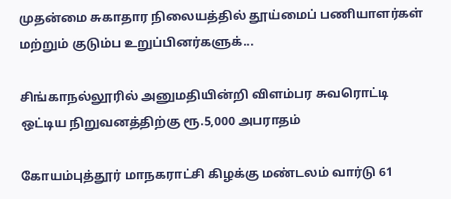முதன்மை சுகாதார நிலையத்தில் தூய்மைப் பணியாளர்கள் மற்றும் குடும்ப உறுப்பினர்களுக்...

சிங்காநல்லூரில் அனுமதியின்றி விளம்பர சுவரொட்டி ஒட்டிய நிறுவனத்திற்கு ரூ.5,000 அபராதம்

கோயம்புத்தூர் மாநகராட்சி கிழக்கு மண்டலம் வார்டு 61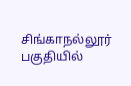சிங்காநல்லூர் பகுதியில்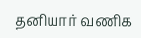தனியார் வணிக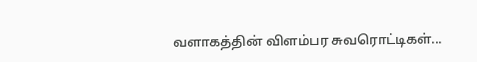வளாகத்தின் விளம்பர சுவரொட்டிகள்...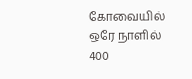கோவையில் ஒரே நாளில் 400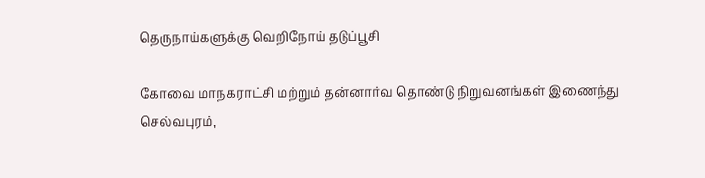தெருநாய்களுக்கு வெறிநோய் தடுப்பூசி

கோவை மாநகராட்சி மற்றும் தன்னார்வ தொண்டு நிறுவனங்கள் இணைந்து செல்வபுரம்,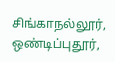சிங்காநல்லூர், ஒண்டிப்புதூர்,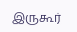இருகூர்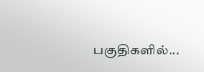பகுதிகளில்...